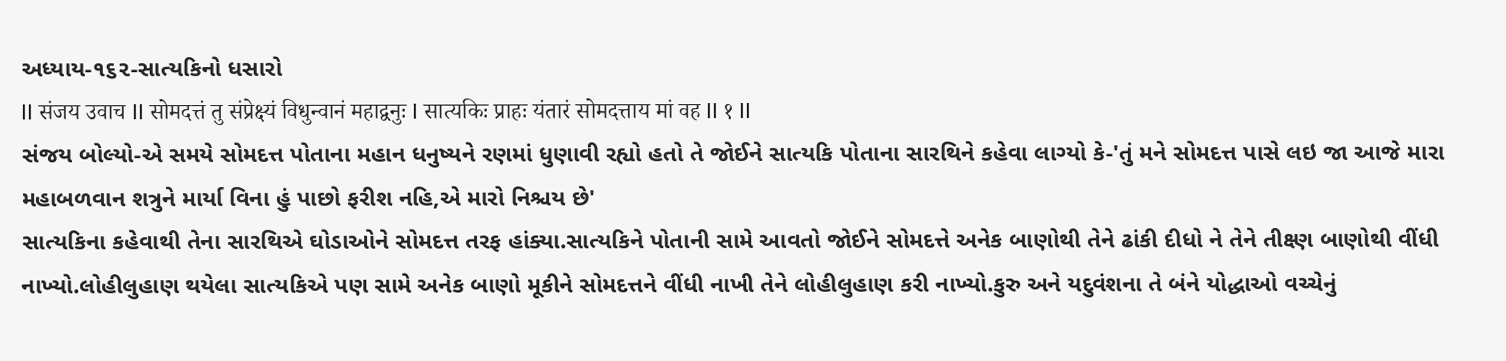અધ્યાય-૧૬૨-સાત્યકિનો ધસારો
II संजय उवाच II सोमदत्तं तु संप्रेक्ष्यं विधुन्वानं महाद्वनुः I सात्यकिः प्राहः यंतारं सोमदत्ताय मां वह II १ II
સંજય બોલ્યો-એ સમયે સોમદત્ત પોતાના મહાન ધનુષ્યને રણમાં ધુણાવી રહ્યો હતો તે જોઈને સાત્યકિ પોતાના સારથિને કહેવા લાગ્યો કે-'તું મને સોમદત્ત પાસે લઇ જા આજે મારા મહાબળવાન શત્રુને માર્યા વિના હું પાછો ફરીશ નહિ,એ મારો નિશ્ચય છે'
સાત્યકિના કહેવાથી તેના સારથિએ ઘોડાઓને સોમદત્ત તરફ હાંક્યા.સાત્યકિને પોતાની સામે આવતો જોઈને સોમદત્તે અનેક બાણોથી તેને ઢાંકી દીધો ને તેને તીક્ષ્ણ બાણોથી વીંધી નાખ્યો.લોહીલુહાણ થયેલા સાત્યકિએ પણ સામે અનેક બાણો મૂકીને સોમદત્તને વીંધી નાખી તેને લોહીલુહાણ કરી નાખ્યો.કુરુ અને યદુવંશના તે બંને યોદ્ધાઓ વચ્ચેનું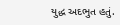યુદ્ધ અદભુત હતું.